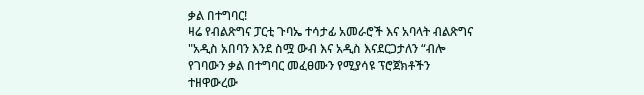ቃል በተግባር!
ዛሬ የብልጽግና ፓርቲ ጉባኤ ተሳታፊ አመራሮች እና አባላት ብልጽግና "አዲስ አበባን እንደ ስሟ ውብ እና አዲስ እናደርጋታለን “ብሎ የገባውን ቃል በተግባር መፈፀሙን የሚያሳዩ ፕሮጀክቶችን ተዘዋውረው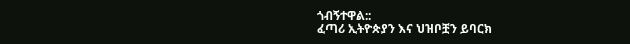ጎብኝተዋል::
ፈጣሪ ኢትዮጵያን እና ህዝቦቿን ይባርክ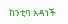ከንቲባ አዳነች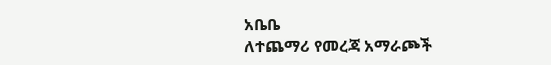አቤቤ
ለተጨማሪ የመረጃ አማራጮች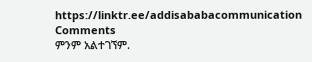https://linktr.ee/addisababacommunication
Comments
ምንም አልተገኘም.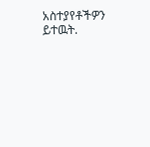አስተያየቶችዎን ይተዉት.